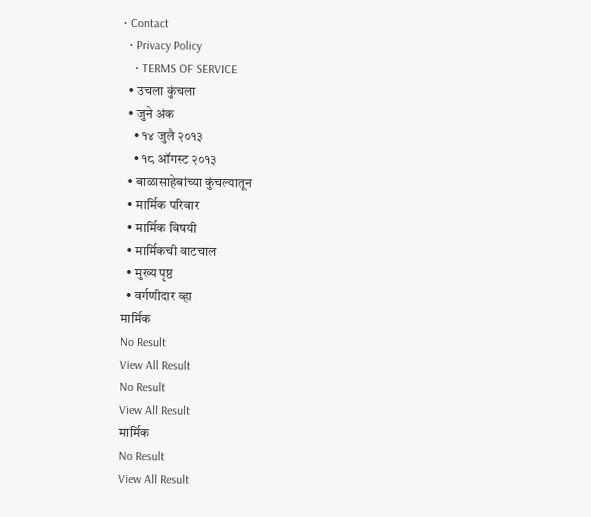• Contact
  • Privacy Policy
    • TERMS OF SERVICE
  • उचला कुंचला
  • जुने अंक
    • १४ जुलै २०१३
    • १८ ऑगस्ट २०१३
  • बाळासाहेबांच्या कुंचल्यातून
  • मार्मिक परिवार
  • मार्मिक विषयी
  • मार्मिकची वाटचाल
  • मुख्य पृष्ठ
  • वर्गणीदार व्हा
मार्मिक
No Result
View All Result
No Result
View All Result
मार्मिक
No Result
View All Result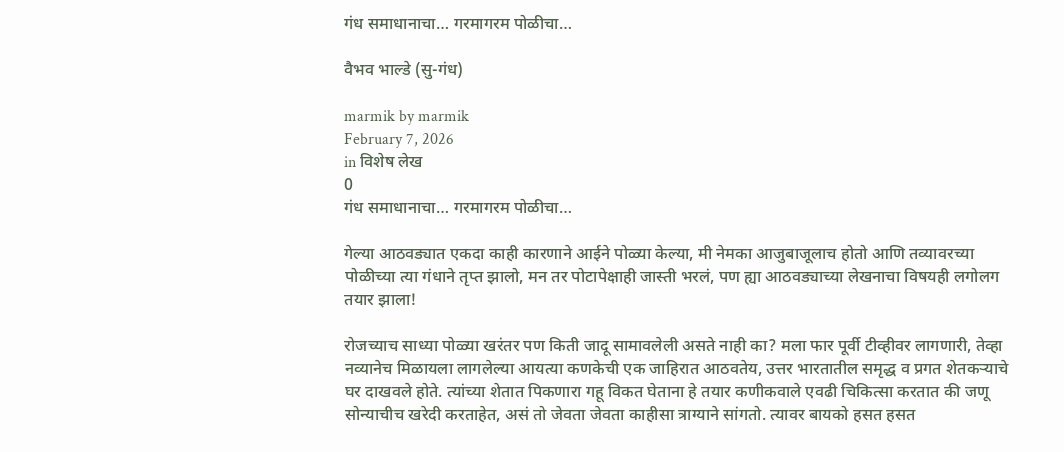गंध समाधानाचा… गरमागरम पोळीचा…

वैभव भाल्डे (सु-गंध)

marmik by marmik
February 7, 2026
in विशेष लेख
0
गंध समाधानाचा… गरमागरम पोळीचा…

गेल्या आठवड्यात एकदा काही कारणाने आईने पोळ्या केल्या, मी नेमका आजुबाजूलाच होतो आणि तव्यावरच्या पोळीच्या त्या गंधाने तृप्त झालो, मन तर पोटापेक्षाही जास्ती भरलं, पण ह्या आठवड्याच्या लेखनाचा विषयही लगोलग तयार झाला!

रोजच्याच साध्या पोळ्या खरंतर पण किती जादू सामावलेली असते नाही का? मला फार पूर्वी टीव्हीवर लागणारी, तेव्हा नव्यानेच मिळायला लागलेल्या आयत्या कणकेची एक जाहिरात आठवतेय, उत्तर भारतातील समृद्ध व प्रगत शेतकर्‍याचे घर दाखवले होते. त्यांच्या शेतात पिकणारा गहू विकत घेताना हे तयार कणीकवाले एवढी चिकित्सा करतात की जणू सोन्याचीच खरेदी करताहेत, असं तो जेवता जेवता काहीसा त्राग्याने सांगतो. त्यावर बायको हसत हसत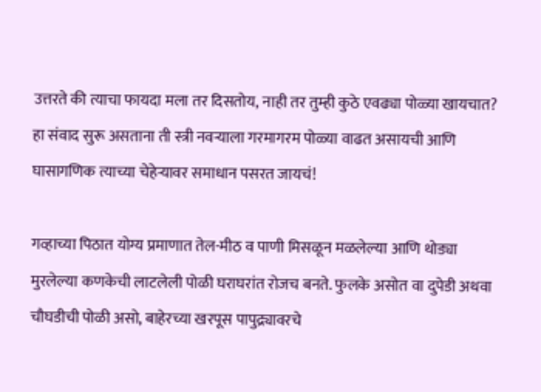उत्तरते की त्याचा फायदा मला तर दिसतोय, नाही तर तुम्ही कुठे एवढ्या पोळ्या खायचात? हा संवाद सुरू असताना ती स्त्री नवर्‍याला गरमागरम पोळ्या वाढत असायची आणि घासागणिक त्याच्या चेहेर्‍यावर समाधान पसरत जायचं!

गव्हाच्या पिठात योग्य प्रमाणात तेल-मीठ व पाणी मिसळून मळलेल्या आणि थोड्या मुरलेल्या कणकेची लाटलेली पोळी घराघरांत रोजच बनते. फुलके असोत वा दुपेडी अथवा चौघडीची पोळी असो, बाहेरच्या खरपूस पापुद्र्यावरचे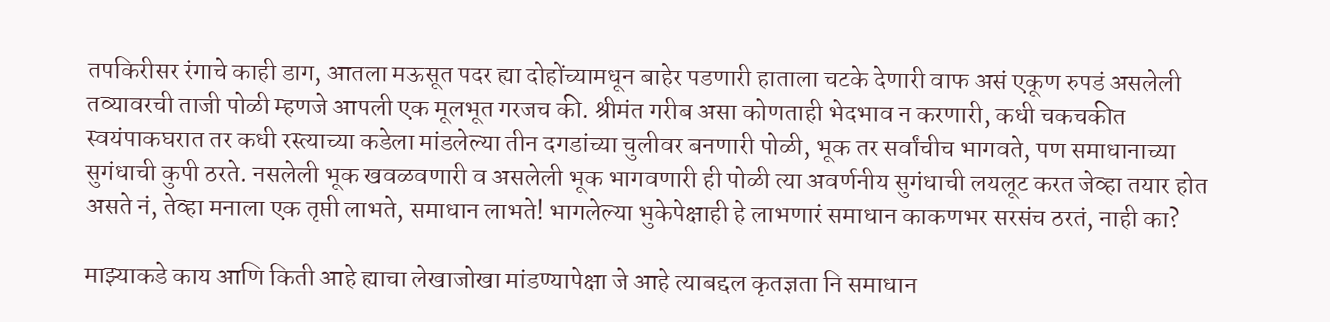तपकिरीसर रंगाचे काही डाग, आतला मऊसूत पदर ह्या दोहोंच्यामधून बाहेर पडणारी हाताला चटके देणारी वाफ असं एकूण रुपडं असलेली तव्यावरची ताजी पोळी म्हणजे आपली एक मूलभूत गरजच की. श्रीमंत गरीब असा कोणताही भेदभाव न करणारी, कधी चकचकीत स्वयंपाकघरात तर कधी रस्त्याच्या कडेला मांडलेल्या तीन दगडांच्या चुलीवर बनणारी पोळी, भूक तर सर्वांचीच भागवते, पण समाधानाच्या सुगंधाची कुपी ठरते. नसलेली भूक खवळवणारी व असलेली भूक भागवणारी ही पोळी त्या अवर्णनीय सुगंधाची लयलूट करत जेव्हा तयार होत असते नं, तेव्हा मनाला एक तृप्ती लाभते, समाधान लाभते! भागलेल्या भुकेपेक्षाही हे लाभणारं समाधान काकणभर सरसंच ठरतं, नाही का?

माझ्याकडे काय आणि किती आहे ह्याचा लेखाजोखा मांडण्यापेक्षा जे आहे त्याबद्दल कृतज्ञता नि समाधान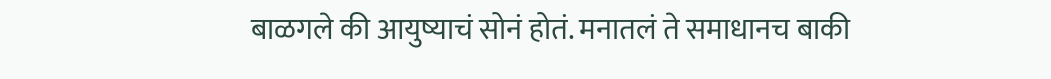बाळगले की आयुष्याचं सोनं होतं. मनातलं ते समाधानच बाकी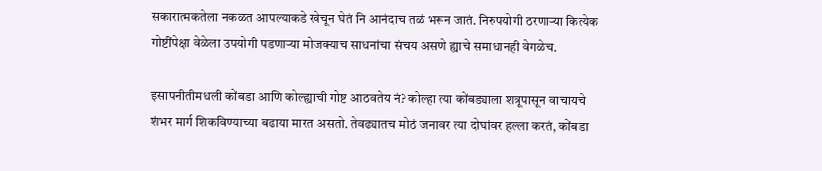सकारात्मकतेला नकळत आपल्याकडे खेचून घेतं नि आनंदाच तळं भरून जातं. निरुपयोगी ठरणार्‍या कित्येक गोष्टींपेक्षा वेळेला उपयोगी पडणार्‍या मोजक्याच साधनांचा संचय असणे ह्याचे समाधानही वेगळेच.

इसापनीतीमधली कोंबडा आणि कोल्ह्याची गोष्ट आठवतेय नं? कोल्हा त्या कोंबड्याला शत्रूपासून वाचायचे शंभर मार्ग शिकविण्याच्या बढाया मारत असतो. तेवढ्यातच मोठं जनावर त्या दोघांवर हल्ला करतं, कोंबडा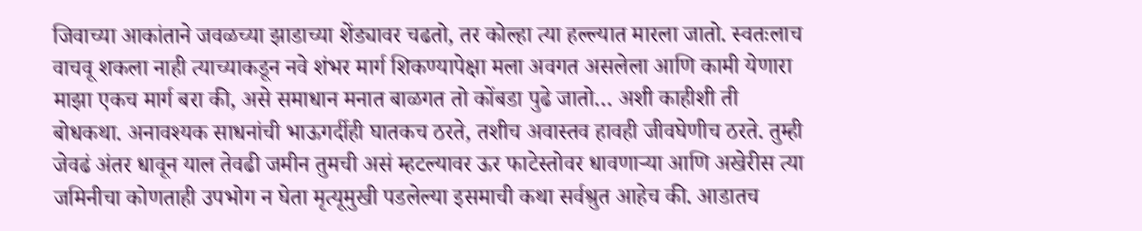जिवाच्या आकांताने जवळच्या झाडाच्या शेंड्यावर चढतो, तर कोल्हा त्या हल्ल्यात मारला जातो. स्वतःलाच वाचवू शकला नाही त्याच्याकडून नवे शंभर मार्ग शिकण्यापेक्षा मला अवगत असलेला आणि कामी येणारा माझा एकच मार्ग बरा की, असे समाधान मनात बाळगत तो कोंबडा पुढे जातो… अशी काहीशी ती बोधकथा. अनावश्यक साधनांची भाऊगर्दीही घातकच ठरते, तशीच अवास्तव हावही जीवघेणीच ठरते. तुम्ही जेवढं अंतर धावून याल तेवढी जमीन तुमची असं म्हटल्यावर ऊर फाटेस्तोवर धावणार्‍या आणि अखेरीस त्या जमिनीचा कोणताही उपभोग न घेता मृत्यूमुखी पडलेल्या इसमाची कथा सर्वश्रुत आहेच की. आडातच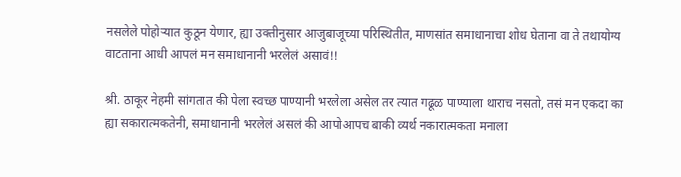नसलेले पोहोर्‍यात कुठून येणार, ह्या उक्तीनुसार आजुबाजूच्या परिस्थितीत, माणसांत समाधानाचा शोध घेताना वा ते तथायोग्य वाटताना आधी आपलं मन समाधानानी भरलेलं असावं!!

श्री. ठाकूर नेहमी सांगतात की पेला स्वच्छ पाण्यानी भरलेला असेल तर त्यात गढूळ पाण्याला थाराच नसतो, तसं मन एकदा का ह्या सकारात्मकतेनी, समाधानानी भरलेलं असलं की आपोआपच बाकी व्यर्थ नकारात्मकता मनाला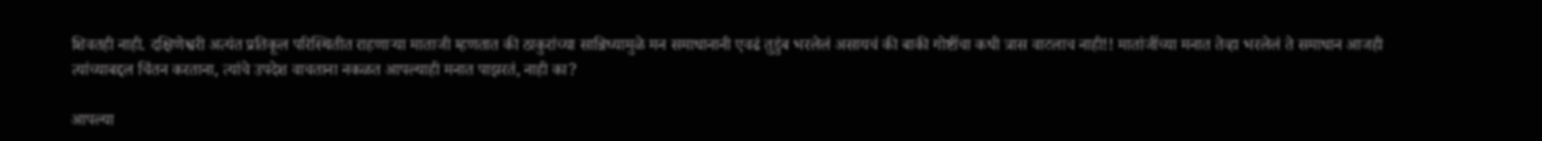शिवतही नाही. दक्षिणेश्वरी अत्यंत प्रतिकूल परिस्थितीत राहणार्‍या माताजी म्हणतात की ठाकुरांच्या सान्निध्यामुळे मन समाधानानी एवढं तुडुंब भरलेलं असायचं की बाकी गोष्टींचा कधी त्रास वाटलाच नाही!! मातांजींच्या मनात तेव्हा भरलेलं ते समाधान आजही त्यांच्याबद्दल चिंतन करताना, त्यांचे उपदेश वाचताना नकळत आपल्याही मनात पाझरतं, नाही का?

आपल्या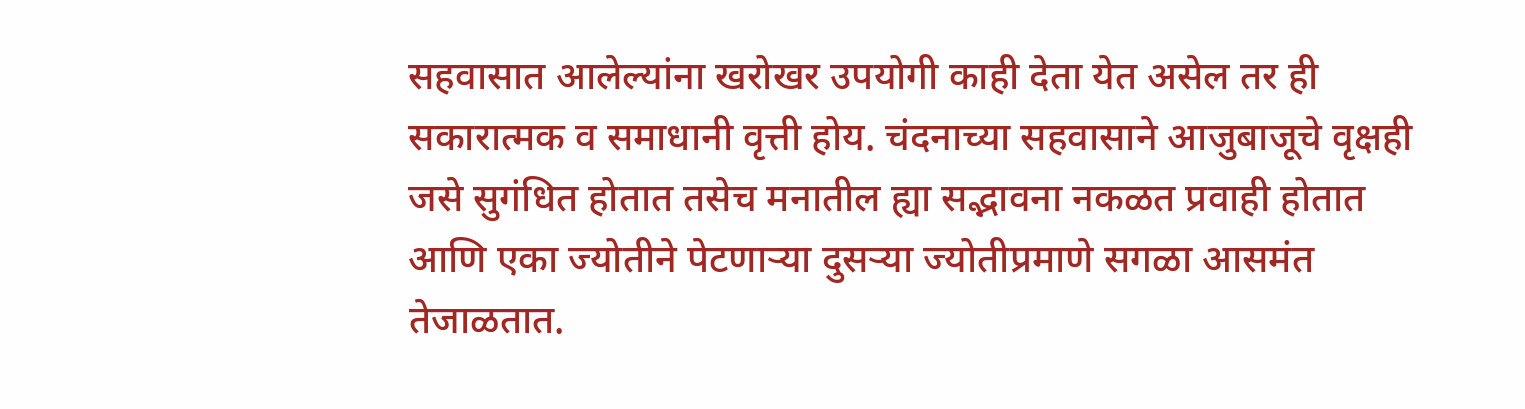सहवासात आलेल्यांना खरोखर उपयोगी काही देता येत असेल तर ही सकारात्मक व समाधानी वृत्ती होय. चंदनाच्या सहवासाने आजुबाजूचे वृक्षही जसे सुगंधित होतात तसेच मनातील ह्या सद्भावना नकळत प्रवाही होतात आणि एका ज्योतीने पेटणार्‍या दुसर्‍या ज्योतीप्रमाणे सगळा आसमंत तेजाळतात.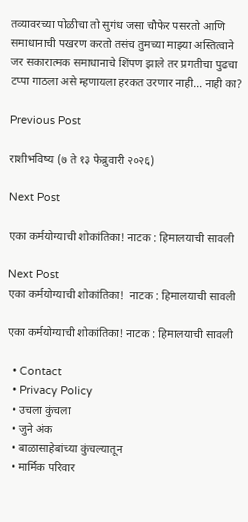तव्यावरच्या पोळीचा तो सुगंध जसा चौफेर पसरतो आणि समाधानाची पखरण करतो तसंच तुमच्या माझ्या अस्तित्वाने जर सकारात्मक समाधानाचे शिंपण झाले तर प्रगतीचा पुढचा टप्पा गाठला असे म्हणायला हरकत उरणार नाही… नाही का?

Previous Post

राशीभविष्य (७ ते १३ फेब्रुवारी २०२६)

Next Post

एका कर्मयोग्याची शोकांतिका! नाटक : हिमालयाची सावली

Next Post
एका कर्मयोग्याची शोकांतिका!  नाटक : हिमालयाची सावली

एका कर्मयोग्याची शोकांतिका! नाटक : हिमालयाची सावली

  • Contact
  • Privacy Policy
  • उचला कुंचला
  • जुने अंक
  • बाळासाहेबांच्या कुंचल्यातून
  • मार्मिक परिवार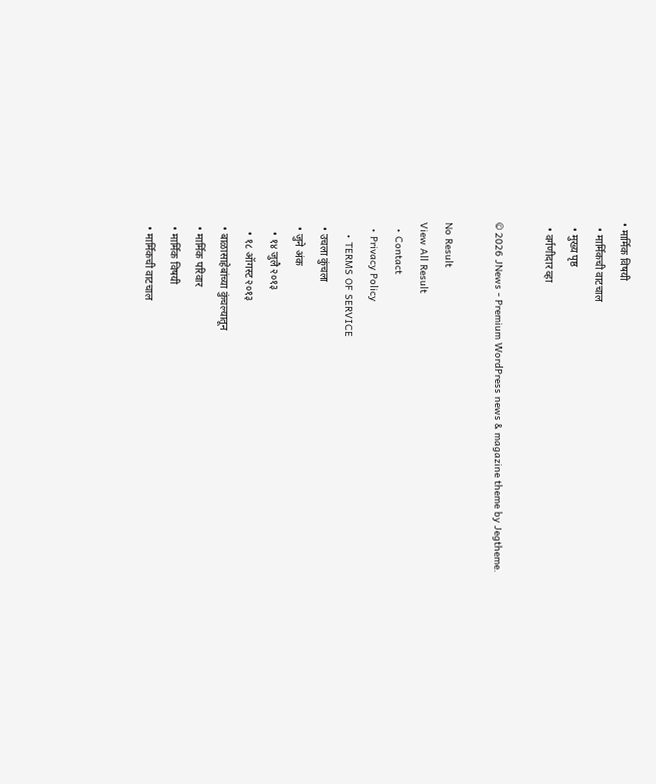• मार्मिक विषयी
  • मार्मिकची वाटचाल
  • मुख्य पृष्ठ
  • वर्गणीदार व्हा

© 2026 JNews - Premium WordPress news & magazine theme by Jegtheme.

No Result
View All Result
  • Contact
  • Privacy Policy
    • TERMS OF SERVICE
  • उचला कुंचला
  • जुने अंक
    • १४ जुलै २०१३
    • १८ ऑगस्ट २०१३
  • बाळासाहेबांच्या कुंचल्यातून
  • मार्मिक परिवार
  • मार्मिक विषयी
  • मार्मिकची वाटचाल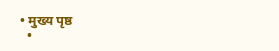• मुख्य पृष्ठ
  •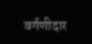वर्गणीदार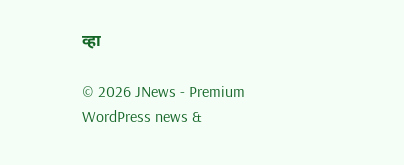व्हा

© 2026 JNews - Premium WordPress news &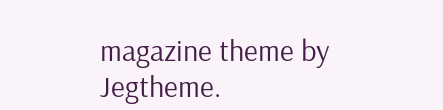magazine theme by Jegtheme.